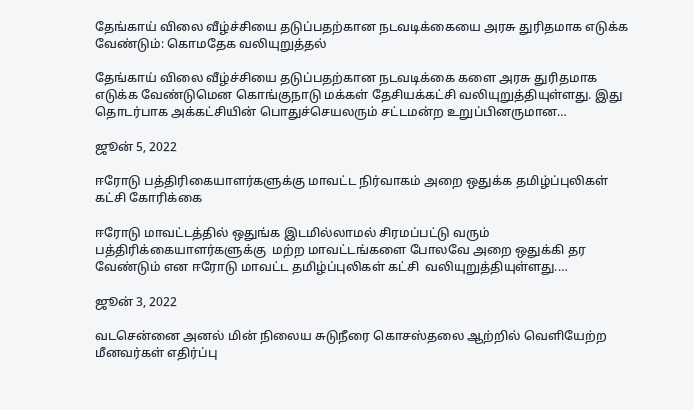தேங்காய் விலை வீழ்ச்சியை தடுப்பதற்கான நடவடிக்கையை அரசு துரிதமாக எடுக்க வேண்டும்: கொமதேக வலியுறுத்தல்

தேங்காய் விலை வீழ்ச்சியை தடுப்பதற்கான நடவடிக்கை களை அரசு துரிதமாக எடுக்க வேண்டுமென கொங்குநாடு மக்கள் தேசியக்கட்சி வலியுறுத்தியுள்ளது. இது தொடர்பாக அக்கட்சியின் பொதுச்செயலரும் சட்டமன்ற உறுப்பினருமான…

ஜூன் 5, 2022

ஈரோடு பத்திரிகையாளர்களுக்கு மாவட்ட நிர்வாகம் அறை ஒதுக்க தமிழ்ப்புலிகள் கட்சி கோரிக்கை

ஈரோடு மாவட்டத்தில் ஒதுங்க இடமில்லாமல் சிரமப்பட்டு வரும்  பத்திரிக்கையாளர்களுக்கு  மற்ற மாவட்டங்களை போலவே அறை ஒதுக்கி தர வேண்டும் என ஈரோடு மாவட்ட தமிழ்ப்புலிகள் கட்சி  வலியுறுத்தியுள்ளது.…

ஜூன் 3, 2022

வடசென்னை அனல் மின் நிலைய சுடுநீரை கொசஸ்தலை ஆற்றில் வெளியேற்ற மீனவர்கள் எதிர்ப்பு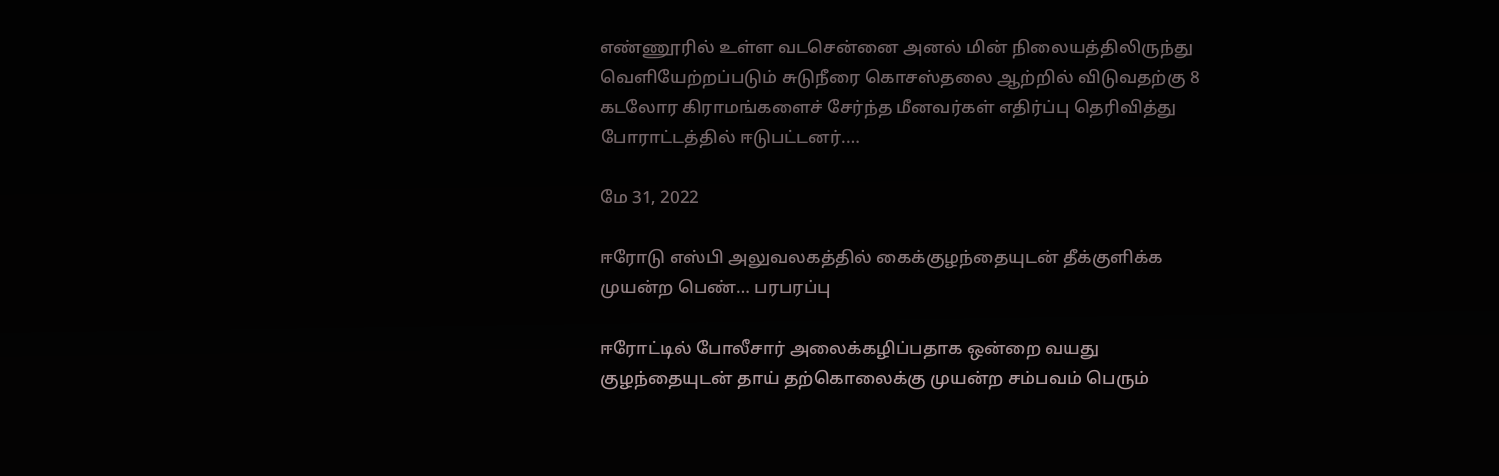எண்ணூரில் உள்ள வடசென்னை அனல் மின் நிலையத்திலிருந்து வெளியேற்றப்படும் சுடுநீரை கொசஸ்தலை ஆற்றில் விடுவதற்கு 8 கடலோர கிராமங்களைச் சேர்ந்த மீனவர்கள் எதிர்ப்பு தெரிவித்து  போராட்டத்தில் ஈடுபட்டனர்.…

மே 31, 2022

ஈரோடு எஸ்பி அலுவலகத்தில் கைக்குழந்தையுடன் தீக்குளிக்க முயன்ற பெண்… பரபரப்பு

ஈரோட்டில் போலீசார் அலைக்கழிப்பதாக ஒன்றை வயது குழந்தையுடன் தாய் தற்கொலைக்கு முயன்ற சம்பவம் பெரும்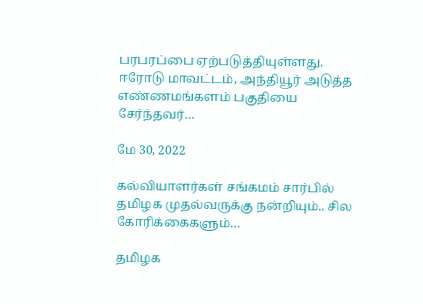பரபரப்பை ஏற்படுத்தியுள்ளது. ஈரோடு மாவட்டம், அந்தியூர் அடுத்த எண்ணமங்களம் பகுதியை சேர்ந்தவர்…

மே 30, 2022

கல்வியாளர்கள் சங்கமம் சார்பில் தமிழக முதல்வருக்கு நன்றியும்.. சில கோரிக்கைகளும்…

தமிழக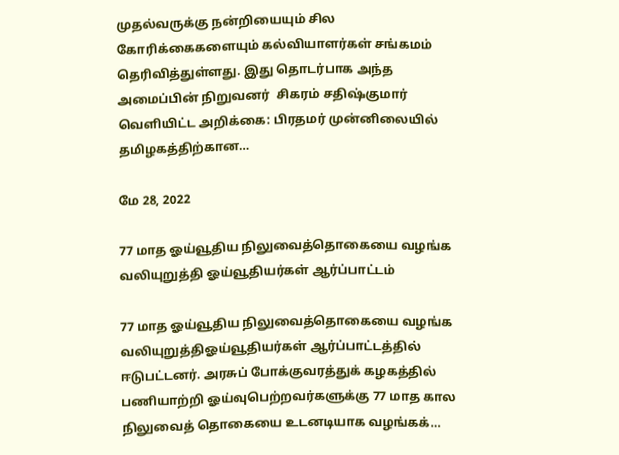முதல்வருக்கு நன்றியையும் சில கோரிக்கைகளையும் கல்வியாளர்கள் சங்கமம் தெரிவித்துள்ளது. இது தொடர்பாக அந்த அமைப்பின் நிறுவனர்  சிகரம் சதிஷ்குமார் வெளியிட்ட அறிக்கை: பிரதமர் முன்னிலையில் தமிழகத்திற்கான…

மே 28, 2022

77 மாத ஓய்வூதிய நிலுவைத்தொகையை வழங்க வலியுறுத்தி ஓய்வூதியர்கள் ஆர்ப்பாட்டம்

77 மாத ஓய்வூதிய நிலுவைத்தொகையை வழங்க வலியுறுத்திஓய்வூதியர்கள் ஆர்ப்பாட்டத்தில் ஈடுபட்டனர். அரசுப் போக்குவரத்துக் கழகத்தில் பணியாற்றி ஓய்வுபெற்றவர்களுக்கு 77 மாத கால நிலுவைத் தொகையை உடனடியாக வழங்கக்…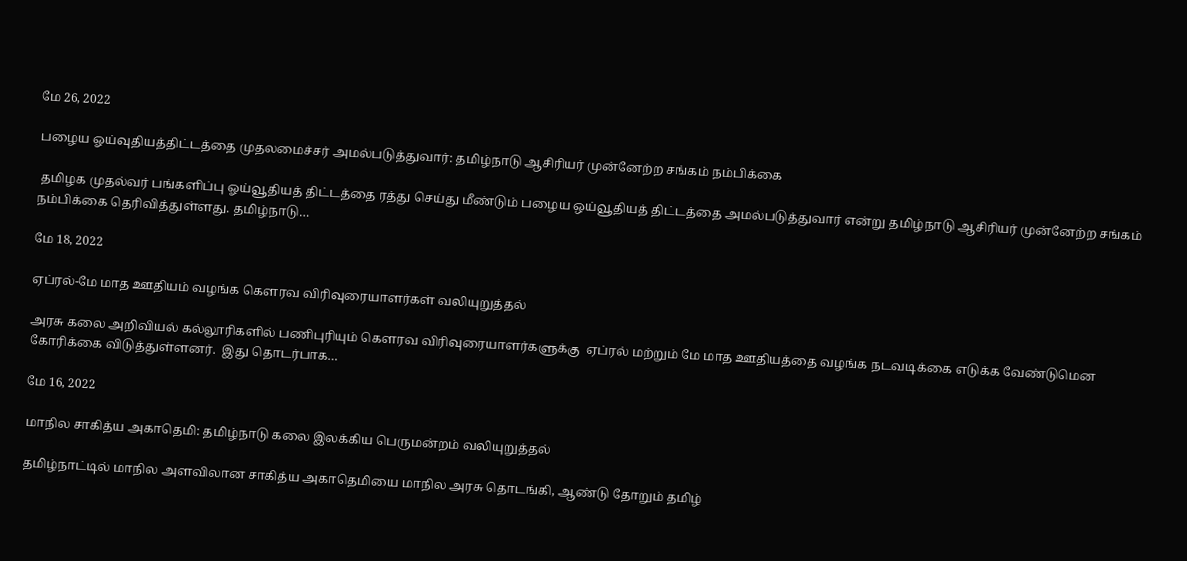மே 26, 2022

பழைய ஓய்வுதியத்திட்டத்தை முதலமைச்சர் அமல்படுத்துவார்: தமிழ்நாடு ஆசிரியர் முன்னேற்ற சங்கம் நம்பிக்கை

 தமிழக முதல்வர் பங்களிப்பு ஓய்வூதியத் திட்டத்தை ரத்து செய்து மீண்டும் பழைய ஒய்வூதியத் திட்டத்தை அமல்படுத்துவார் என்று தமிழ்நாடு ஆசிரியர் முன்னேற்ற சங்கம் நம்பிக்கை தெரிவித்துள்ளது. தமிழ்நாடு…

மே 18, 2022

ஏப்ரல்-மே மாத ஊதியம் வழங்க கௌரவ விரிவுரையாளர்கள் வலியுறுத்தல்

அரசு கலை அறிவியல் கல்லூரிகளில் பணிபுரியும் கெளரவ விரிவுரையாளர்களுக்கு  ஏப்ரல் மற்றும் மே மாத ஊதியத்தை வழங்க நடவடிக்கை எடுக்க வேண்டுமென கோரிக்கை விடுத்துள்ளனர்.  இது தொடர்பாக…

மே 16, 2022

மாநில சாகித்ய அகாதெமி: தமிழ்நாடு கலை இலக்கிய பெருமன்றம் வலியுறுத்தல்

தமிழ்நாட்டில் மாநில அளவிலான சாகித்ய அகாதெமியை மாநில அரசு தொடங்கி, ஆண்டு தோறும் தமிழ்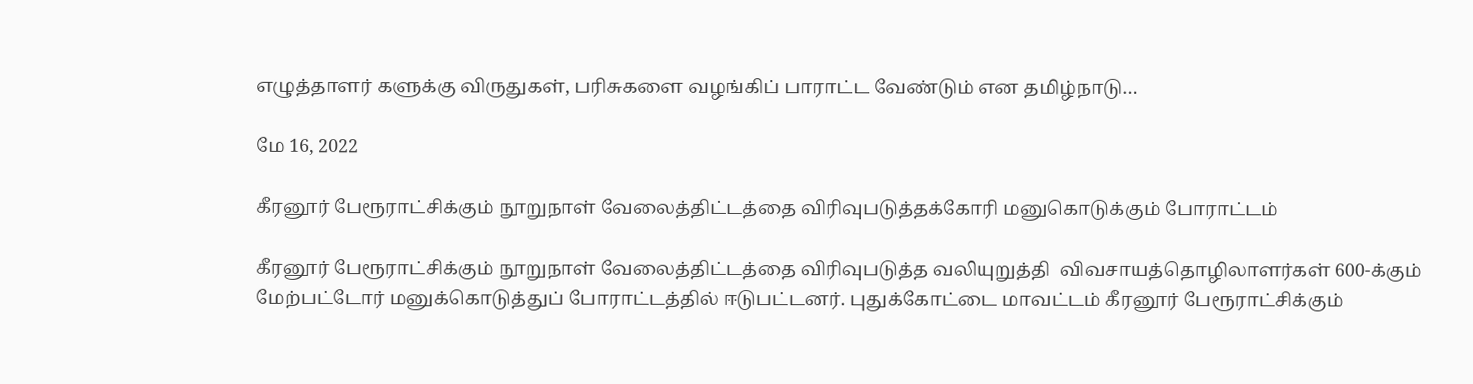எழுத்தாளர் களுக்கு விருதுகள், பரிசுகளை வழங்கிப் பாராட்ட வேண்டும் என தமிழ்நாடு…

மே 16, 2022

கீரனூர் பேரூராட்சிக்கும் நூறுநாள் வேலைத்திட்டத்தை விரிவுபடுத்தக்கோரி மனுகொடுக்கும் போராட்டம்

கீரனூர் பேரூராட்சிக்கும் நூறுநாள் வேலைத்திட்டத்தை விரிவுபடுத்த வலியுறுத்தி  விவசாயத்தொழிலாளர்கள் 600-க்கும் மேற்பட்டோர் மனுக்கொடுத்துப் போராட்டத்தில் ஈடுபட்டனர். புதுக்கோட்டை மாவட்டம் கீரனூர் பேரூராட்சிக்கும்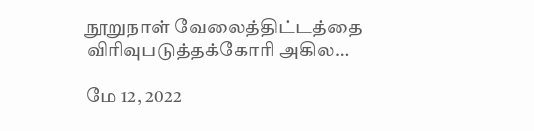நூறுநாள் வேலைத்திட்டத்தை விரிவுபடுத்தக்கோரி அகில…

மே 12, 2022